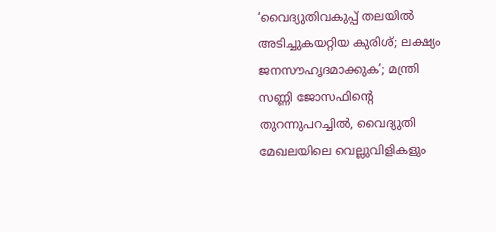‘വൈദ്യുതിവകുപ്പ് തലയിൽ അടിച്ചുകയറ്റിയ കുരിശ്; ലക്ഷ്യം ജനസൗഹൃദമാക്കുക’; മന്ത്രി സണ്ണി ജോസഫിന്റെ തുറന്നുപറച്ചിൽ, വൈദ്യുതി മേഖലയിലെ വെല്ലുവിളികളും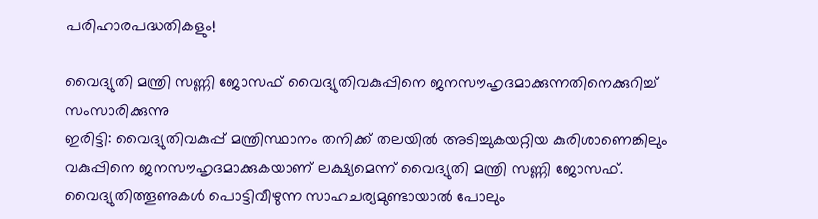പരിഹാരപദ്ധതികളും!

വൈദ്യുതി മന്ത്രി സണ്ണി ജോസഫ് വൈദ്യുതിവകുപ്പിനെ ജനസൗഹൃദമാക്കുന്നതിനെക്കുറിച്ച് സംസാരിക്കുന്നു
ഇരിട്ടി: വൈദ്യുതിവകുപ്പ് മന്ത്രിസ്ഥാനം തനിക്ക് തലയിൽ അടിച്ചുകയറ്റിയ കുരിശാണെങ്കിലും വകുപ്പിനെ ജനസൗഹൃദമാക്കുകയാണ് ലക്ഷ്യമെന്ന് വൈദ്യുതി മന്ത്രി സണ്ണി ജോസഫ്. വൈദ്യുതിത്തൂണുകൾ പൊട്ടിവീഴുന്ന സാഹചര്യമുണ്ടായാൽ പോലും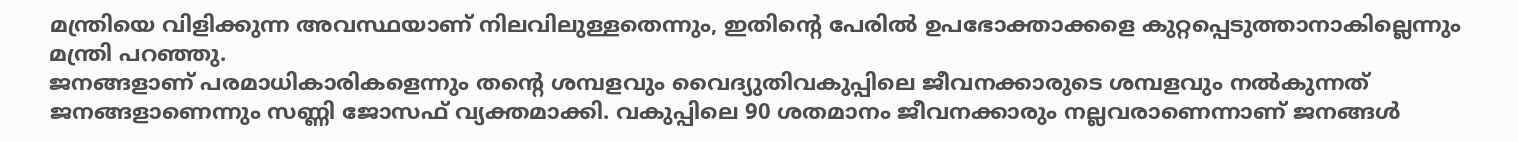മന്ത്രിയെ വിളിക്കുന്ന അവസ്ഥയാണ് നിലവിലുള്ളതെന്നും, ഇതിന്റെ പേരിൽ ഉപഭോക്താക്കളെ കുറ്റപ്പെടുത്താനാകില്ലെന്നും മന്ത്രി പറഞ്ഞു.
ജനങ്ങളാണ് പരമാധികാരികളെന്നും തന്റെ ശമ്പളവും വൈദ്യുതിവകുപ്പിലെ ജീവനക്കാരുടെ ശമ്പളവും നൽകുന്നത് ജനങ്ങളാണെന്നും സണ്ണി ജോസഫ് വ്യക്തമാക്കി. വകുപ്പിലെ 90 ശതമാനം ജീവനക്കാരും നല്ലവരാണെന്നാണ് ജനങ്ങൾ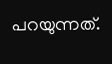പറയുന്നത്.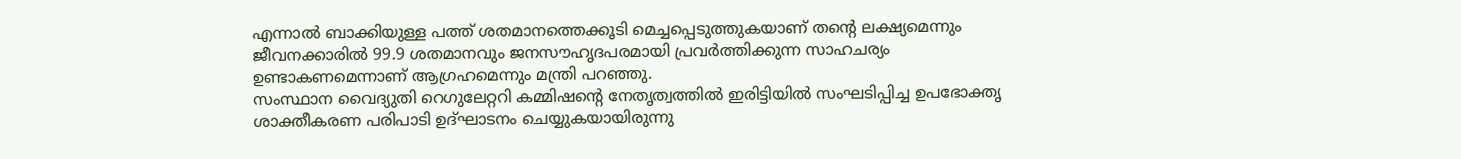എന്നാൽ ബാക്കിയുള്ള പത്ത് ശതമാനത്തെക്കൂടി മെച്ചപ്പെടുത്തുകയാണ് തന്റെ ലക്ഷ്യമെന്നും ജീവനക്കാരിൽ 99.9 ശതമാനവും ജനസൗഹൃദപരമായി പ്രവർത്തിക്കുന്ന സാഹചര്യം ഉണ്ടാകണമെന്നാണ് ആഗ്രഹമെന്നും മന്ത്രി പറഞ്ഞു.
സംസ്ഥാന വൈദ്യുതി റെഗുലേറ്ററി കമ്മിഷന്റെ നേതൃത്വത്തിൽ ഇരിട്ടിയിൽ സംഘടിപ്പിച്ച ഉപഭോക്തൃ ശാക്തീകരണ പരിപാടി ഉദ്ഘാടനം ചെയ്യുകയായിരുന്നു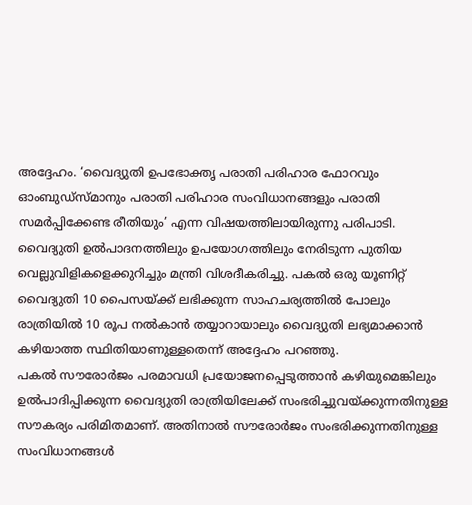അദ്ദേഹം. ‘വൈദ്യുതി ഉപഭോക്തൃ പരാതി പരിഹാര ഫോറവും ഓംബുഡ്സ്മാനും പരാതി പരിഹാര സംവിധാനങ്ങളും പരാതി സമർപ്പിക്കേണ്ട രീതിയും’ എന്ന വിഷയത്തിലായിരുന്നു പരിപാടി.
വൈദ്യുതി ഉൽപാദനത്തിലും ഉപയോഗത്തിലും നേരിടുന്ന പുതിയ വെല്ലുവിളികളെക്കുറിച്ചും മന്ത്രി വിശദീകരിച്ചു. പകൽ ഒരു യൂണിറ്റ് വൈദ്യുതി 10 പൈസയ്ക്ക് ലഭിക്കുന്ന സാഹചര്യത്തിൽ പോലും രാത്രിയിൽ 10 രൂപ നൽകാൻ തയ്യാറായാലും വൈദ്യുതി ലഭ്യമാക്കാൻ കഴിയാത്ത സ്ഥിതിയാണുള്ളതെന്ന് അദ്ദേഹം പറഞ്ഞു.
പകൽ സൗരോർജം പരമാവധി പ്രയോജനപ്പെടുത്താൻ കഴിയുമെങ്കിലും ഉൽപാദിപ്പിക്കുന്ന വൈദ്യുതി രാത്രിയിലേക്ക് സംഭരിച്ചുവയ്ക്കുന്നതിനുള്ള സൗകര്യം പരിമിതമാണ്. അതിനാൽ സൗരോർജം സംഭരിക്കുന്നതിനുള്ള സംവിധാനങ്ങൾ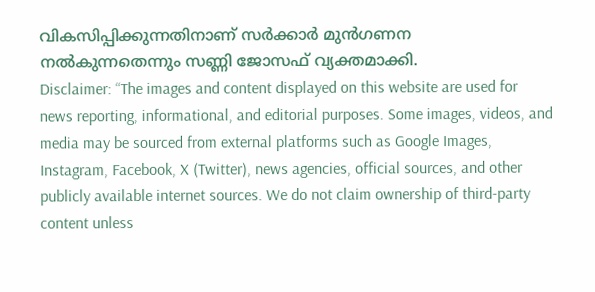വികസിപ്പിക്കുന്നതിനാണ് സർക്കാർ മുൻഗണന നൽകുന്നതെന്നും സണ്ണി ജോസഫ് വ്യക്തമാക്കി.
Disclaimer: “The images and content displayed on this website are used for news reporting, informational, and editorial purposes. Some images, videos, and media may be sourced from external platforms such as Google Images, Instagram, Facebook, X (Twitter), news agencies, official sources, and other publicly available internet sources. We do not claim ownership of third-party content unless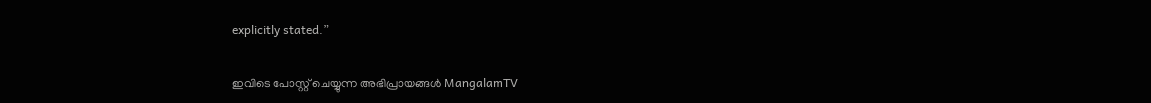explicitly stated.”

ഇവിടെ പോസ്റ്റ് ചെയ്യുന്ന അഭിപ്രായങ്ങൾ MangalamTV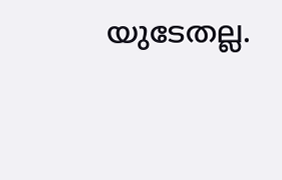യുടേതല്ല.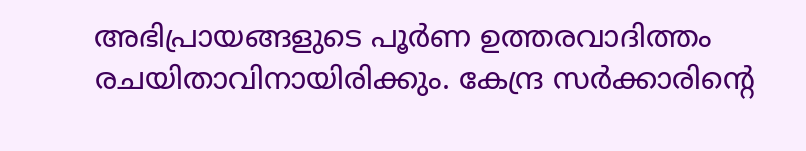അഭിപ്രായങ്ങളുടെ പൂർണ ഉത്തരവാദിത്തം രചയിതാവിനായിരിക്കും. കേന്ദ്ര സർക്കാരിന്റെ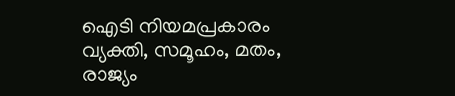ഐടി നിയമപ്രകാരം വ്യക്തി, സമൂഹം, മതം, രാജ്യം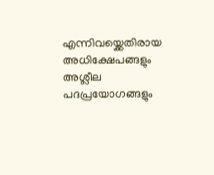എന്നിവയ്ക്കെതിരായ അധിക്ഷേപങ്ങളും അശ്ലീല പദപ്രയോഗങ്ങളും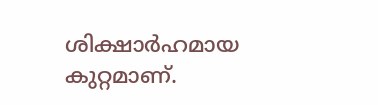ശിക്ഷാർഹമായ കുറ്റമാണ്.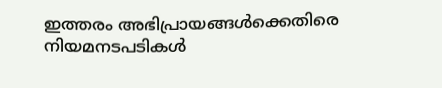ഇത്തരം അഭിപ്രായങ്ങൾക്കെതിരെ നിയമനടപടികൾ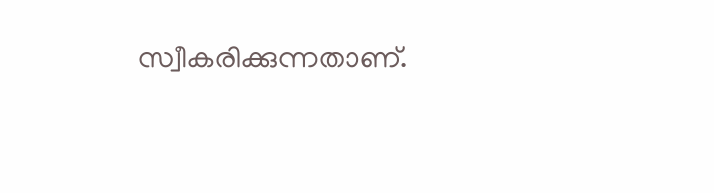സ്വീകരിക്കുന്നതാണ്.